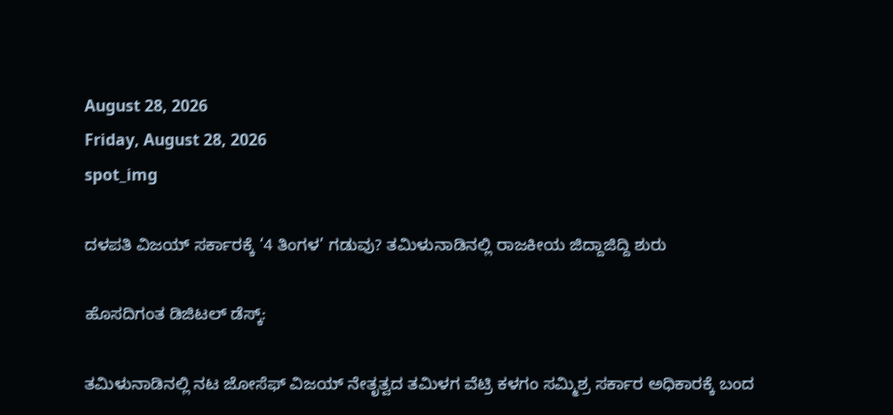August 28, 2026
Friday, August 28, 2026
spot_img

ದಳಪತಿ ವಿಜಯ್ ಸರ್ಕಾರಕ್ಕೆ ‘4 ತಿಂಗಳ’ ಗಡುವು? ತಮಿಳುನಾಡಿನಲ್ಲಿ ರಾಜಕೀಯ ಜಿದ್ದಾಜಿದ್ದಿ ಶುರು

ಹೊಸದಿಗಂತ ಡಿಜಿಟಲ್ ಡೆಸ್ಕ್:

ತಮಿಳುನಾಡಿನಲ್ಲಿ ನಟ ಜೋಸೆಫ್ ವಿಜಯ್ ನೇತೃತ್ವದ ತಮಿಳಗ ವೆಟ್ರಿ ಕಳಗಂ ಸಮ್ಮಿಶ್ರ ಸರ್ಕಾರ ಅಧಿಕಾರಕ್ಕೆ ಬಂದ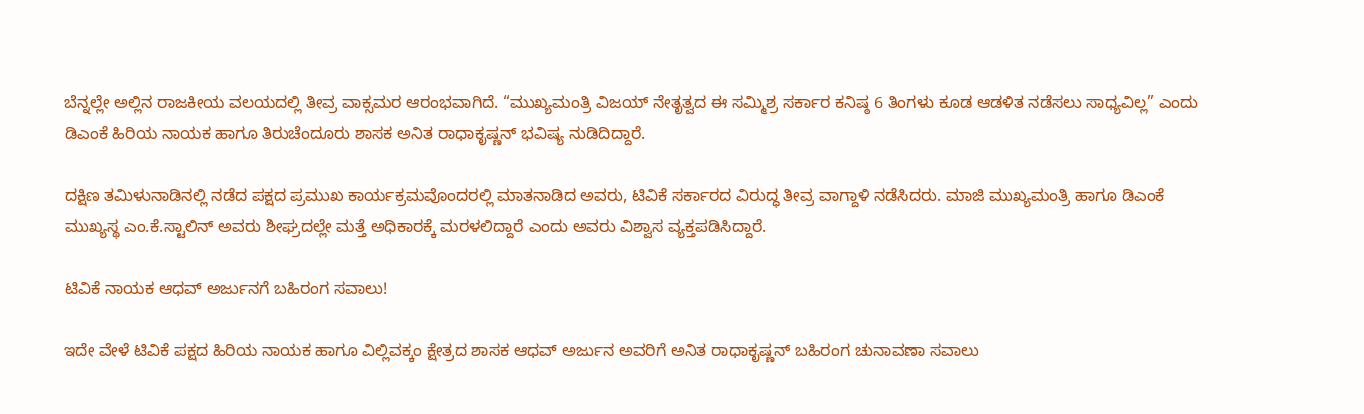ಬೆನ್ನಲ್ಲೇ ಅಲ್ಲಿನ ರಾಜಕೀಯ ವಲಯದಲ್ಲಿ ತೀವ್ರ ವಾಕ್ಸಮರ ಆರಂಭವಾಗಿದೆ. “ಮುಖ್ಯಮಂತ್ರಿ ವಿಜಯ್ ನೇತೃತ್ವದ ಈ ಸಮ್ಮಿಶ್ರ ಸರ್ಕಾರ ಕನಿಷ್ಠ 6 ತಿಂಗಳು ಕೂಡ ಆಡಳಿತ ನಡೆಸಲು ಸಾಧ್ಯವಿಲ್ಲ” ಎಂದು ಡಿಎಂಕೆ ಹಿರಿಯ ನಾಯಕ ಹಾಗೂ ತಿರುಚೆಂದೂರು ಶಾಸಕ ಅನಿತ ರಾಧಾಕೃಷ್ಣನ್ ಭವಿಷ್ಯ ನುಡಿದಿದ್ದಾರೆ.

ದಕ್ಷಿಣ ತಮಿಳುನಾಡಿನಲ್ಲಿ ನಡೆದ ಪಕ್ಷದ ಪ್ರಮುಖ ಕಾರ್ಯಕ್ರಮವೊಂದರಲ್ಲಿ ಮಾತನಾಡಿದ ಅವರು, ಟಿವಿಕೆ ಸರ್ಕಾರದ ವಿರುದ್ಧ ತೀವ್ರ ವಾಗ್ದಾಳಿ ನಡೆಸಿದರು. ಮಾಜಿ ಮುಖ್ಯಮಂತ್ರಿ ಹಾಗೂ ಡಿಎಂಕೆ ಮುಖ್ಯಸ್ಥ ಎಂ.ಕೆ.ಸ್ಟಾಲಿನ್ ಅವರು ಶೀಘ್ರದಲ್ಲೇ ಮತ್ತೆ ಅಧಿಕಾರಕ್ಕೆ ಮರಳಲಿದ್ದಾರೆ ಎಂದು ಅವರು ವಿಶ್ವಾಸ ವ್ಯಕ್ತಪಡಿಸಿದ್ದಾರೆ.

ಟಿವಿಕೆ ನಾಯಕ ಆಧವ್ ಅರ್ಜುನಗೆ ಬಹಿರಂಗ ಸವಾಲು!

ಇದೇ ವೇಳೆ ಟಿವಿಕೆ ಪಕ್ಷದ ಹಿರಿಯ ನಾಯಕ ಹಾಗೂ ವಿಲ್ಲಿವಕ್ಕಂ ಕ್ಷೇತ್ರದ ಶಾಸಕ ಆಧವ್ ಅರ್ಜುನ ಅವರಿಗೆ ಅನಿತ ರಾಧಾಕೃಷ್ಣನ್ ಬಹಿರಂಗ ಚುನಾವಣಾ ಸವಾಲು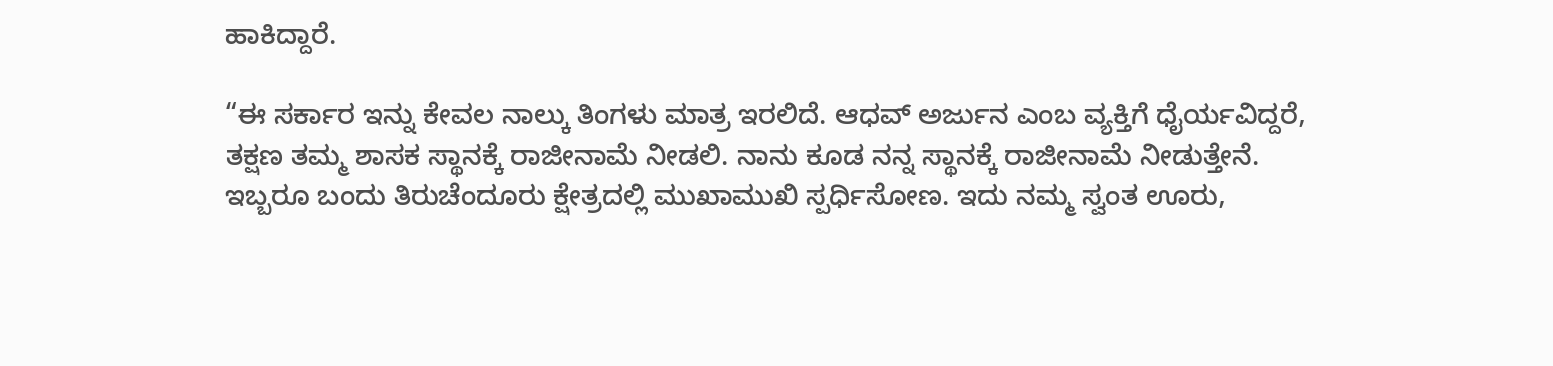ಹಾಕಿದ್ದಾರೆ.

“ಈ ಸರ್ಕಾರ ಇನ್ನು ಕೇವಲ ನಾಲ್ಕು ತಿಂಗಳು ಮಾತ್ರ ಇರಲಿದೆ. ಆಧವ್ ಅರ್ಜುನ ಎಂಬ ವ್ಯಕ್ತಿಗೆ ಧೈರ್ಯವಿದ್ದರೆ, ತಕ್ಷಣ ತಮ್ಮ ಶಾಸಕ ಸ್ಥಾನಕ್ಕೆ ರಾಜೀನಾಮೆ ನೀಡಲಿ. ನಾನು ಕೂಡ ನನ್ನ ಸ್ಥಾನಕ್ಕೆ ರಾಜೀನಾಮೆ ನೀಡುತ್ತೇನೆ. ಇಬ್ಬರೂ ಬಂದು ತಿರುಚೆಂದೂರು ಕ್ಷೇತ್ರದಲ್ಲಿ ಮುಖಾಮುಖಿ ಸ್ಪರ್ಧಿಸೋಣ. ಇದು ನಮ್ಮ ಸ್ವಂತ ಊರು,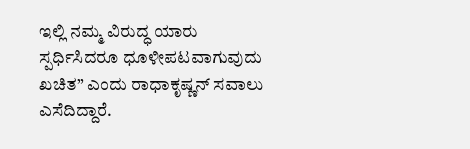ಇಲ್ಲಿ ನಮ್ಮ ವಿರುದ್ಧ ಯಾರು ಸ್ಪರ್ಧಿಸಿದರೂ ಧೂಳೀಪಟವಾಗುವುದು ಖಚಿತ” ಎಂದು ರಾಧಾಕೃಷ್ಣನ್ ಸವಾಲು ಎಸೆದಿದ್ದಾರೆ.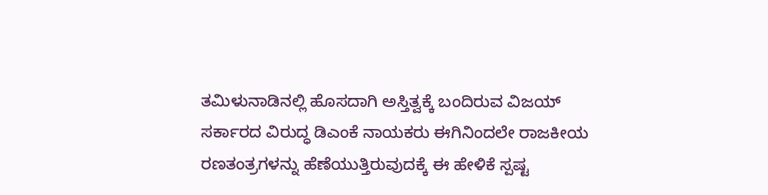ತಮಿಳುನಾಡಿನಲ್ಲಿ ಹೊಸದಾಗಿ ಅಸ್ತಿತ್ವಕ್ಕೆ ಬಂದಿರುವ ವಿಜಯ್ ಸರ್ಕಾರದ ವಿರುದ್ಧ ಡಿಎಂಕೆ ನಾಯಕರು ಈಗಿನಿಂದಲೇ ರಾಜಕೀಯ ರಣತಂತ್ರಗಳನ್ನು ಹೆಣೆಯುತ್ತಿರುವುದಕ್ಕೆ ಈ ಹೇಳಿಕೆ ಸ್ಪಷ್ಟ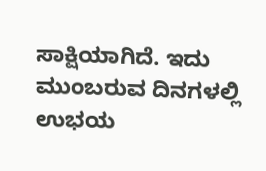ಸಾಕ್ಷಿಯಾಗಿದೆ. ಇದು ಮುಂಬರುವ ದಿನಗಳಲ್ಲಿ ಉಭಯ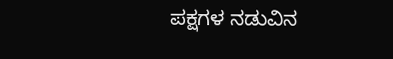ಪಕ್ಷಗಳ ನಡುವಿನ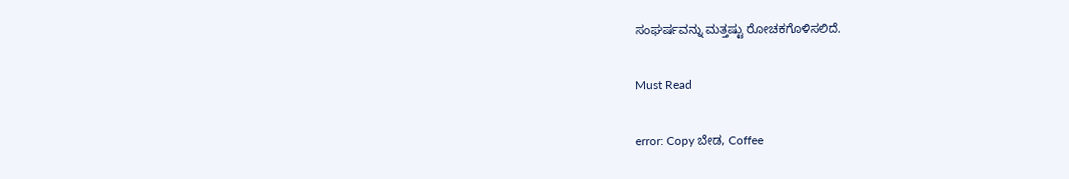ಸಂಘರ್ಷವನ್ನು ಮತ್ತಷ್ಟು ರೋಚಕಗೊಳಿಸಲಿದೆ.

Must Read

error: Copy ಬೇಡ, Coffee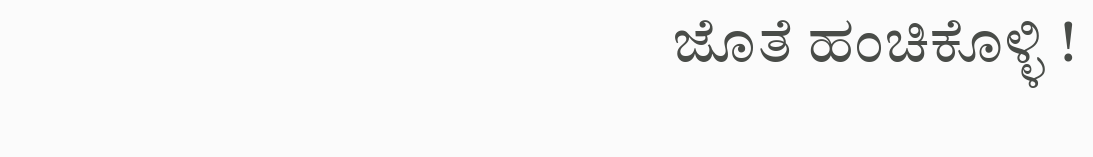ಜೊತೆ ಹಂಚಿಕೊಳ್ಳಿ !